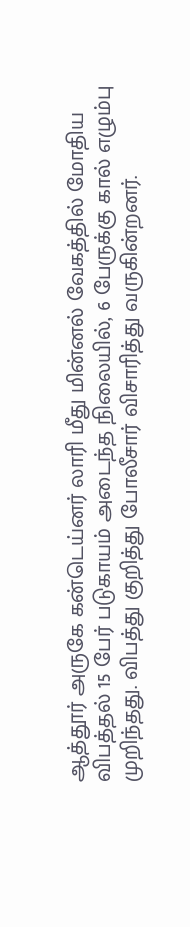ஆத்தூர் அருகே கன்டெய்னர் லாரி மீது மின்னல் வேகத்தில் மோதிய விபத்தல் 15 பேர் படுகாயம் அடைந்த நிலையில், 6 பேருக்கு கால் எழும்பு முறிந்தது. விபத்து குறித்து போலீசார் விசாரித்து வருகின்றனர்.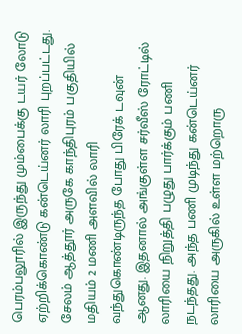பெரம்பலூரில் இருந்து மும்பைக்கு டயர் லோடு ஏற்றிக்கொண்டு கன்டெய்னர் லாரி புறப்பட்டது. சேலம் ஆத்தூர் அருகே காந்திபுரம் பகுதியில் மதியம் 2 மணி அளவில் லாரி வந்துகொண்டிருந்த போது பிரேக் டவுன் ஆனது. இதனால் அங்குள்ள சர்வீஸ் ரோட்டில் லாரியை நிறுத்தி பழுது பார்க்கும் பணி நடந்தது. அந்த பணி முடிந்து கன்டெய்னர் லாரியை அருகில் உள்ள மற்றொரு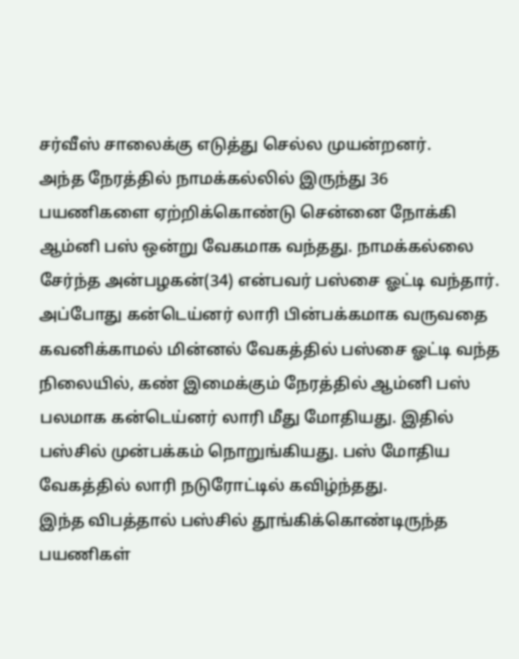சர்வீஸ் சாலைக்கு எடுத்து செல்ல முயன்றனர்.
அந்த நேரத்தில் நாமக்கல்லில் இருந்து 36 பயணிகளை ஏற்றிக்கொண்டு சென்னை நோக்கி ஆம்னி பஸ் ஒன்று வேகமாக வந்தது. நாமக்கல்லை சேர்ந்த அன்பழகன்(34) என்பவர் பஸ்சை ஓட்டி வந்தார். அப்போது கன்டெய்னர் லாரி பின்பக்கமாக வருவதை கவனிக்காமல் மின்னல் வேகத்தில் பஸ்சை ஓட்டி வந்த நிலையில், கண் இமைக்கும் நேரத்தில் ஆம்னி பஸ் பலமாக கன்டெய்னர் லாரி மீது மோதியது. இதில் பஸ்சில் முன்பக்கம் நொறுங்கியது. பஸ் மோதிய வேகத்தில் லாரி நடுரோட்டில் கவிழ்ந்தது.
இந்த விபத்தால் பஸ்சில் தூங்கிக்கொண்டிருந்த பயணிகள்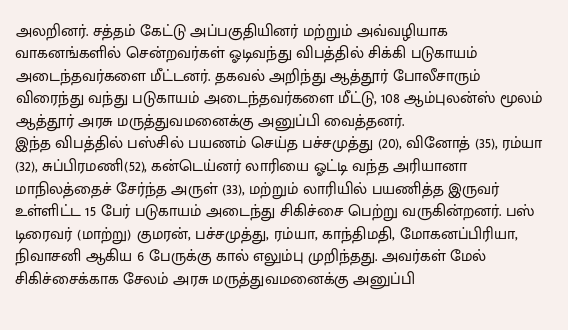அலறினர். சத்தம் கேட்டு அப்பகுதியினர் மற்றும் அவ்வழியாக வாகனங்களில் சென்றவர்கள் ஓடிவந்து விபத்தில் சிக்கி படுகாயம் அடைந்தவர்களை மீட்டனர். தகவல் அறிந்து ஆத்தூர் போலீசாரும் விரைந்து வந்து படுகாயம் அடைந்தவர்களை மீட்டு, 108 ஆம்புலன்ஸ் மூலம் ஆத்தூர் அரசு மருத்துவமனைக்கு அனுப்பி வைத்தனர்.
இந்த விபத்தில் பஸ்சில் பயணம் செய்த பச்சமுத்து (20), வினோத் (35), ரம்யா (32), சுப்பிரமணி(52), கன்டெய்னர் லாரியை ஓட்டி வந்த அரியானா மாநிலத்தைச் சேர்ந்த அருள் (33), மற்றும் லாரியில் பயணித்த இருவர் உள்ளிட்ட 15 பேர் படுகாயம் அடைந்து சிகிச்சை பெற்று வருகின்றனர். பஸ் டிரைவர் (மாற்று) குமரன், பச்சமுத்து, ரம்யா, காந்திமதி, மோகனப்பிரியா, நிவாசனி ஆகிய 6 பேருக்கு கால் எலும்பு முறிந்தது. அவர்கள் மேல் சிகிச்சைக்காக சேலம் அரசு மருத்துவமனைக்கு அனுப்பி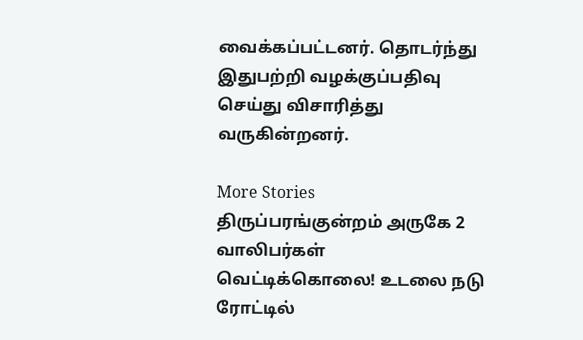வைக்கப்பட்டனர். தொடர்ந்து இதுபற்றி வழக்குப்பதிவு செய்து விசாரித்து வருகின்றனர்.

More Stories
திருப்பரங்குன்றம் அருகே 2 வாலிபர்கள் வெட்டிக்கொலை! உடலை நடு ரோட்டில்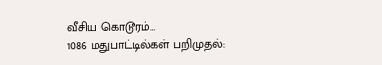வீசிய கொடூரம்…
1086 மதுபாட்டில்கள் பறிமுதல்: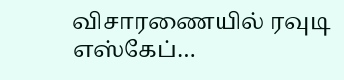விசாரணையில் ரவுடி எஸ்கேப்…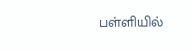பள்ளியில்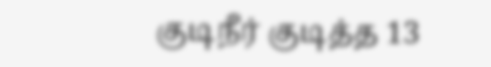குடிநீர் குடித்த 13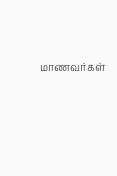மாணவர்கள்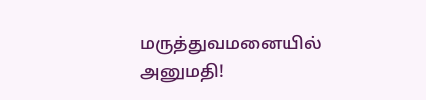மருத்துவமனையில் அனுமதி!